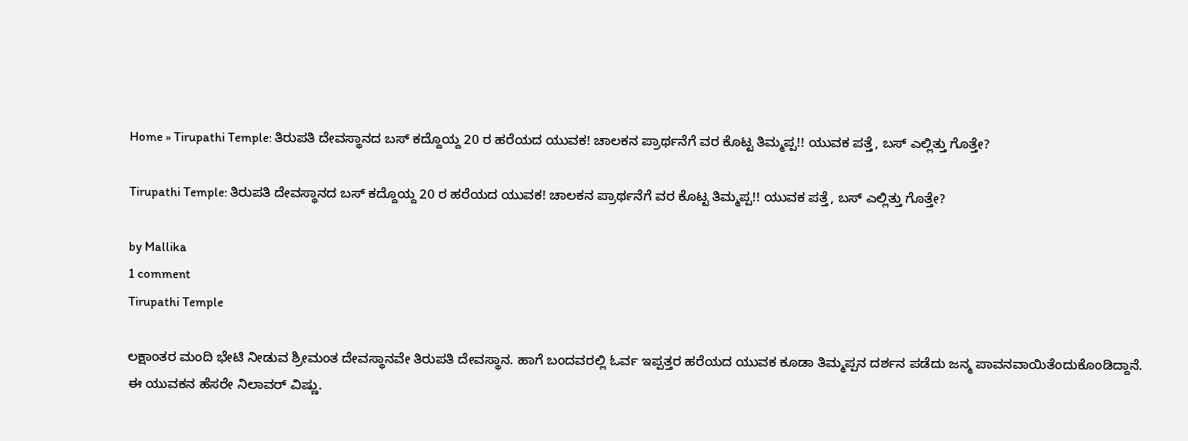Home » Tirupathi Temple: ತಿರುಪತಿ ದೇವಸ್ಥಾನದ ಬಸ್‌ ಕದ್ದೊಯ್ದ 20 ರ ಹರೆಯದ ಯುವಕ! ಚಾಲಕನ ಪ್ರಾರ್ಥನೆಗೆ ವರ ಕೊಟ್ಟ ತಿಮ್ಮಪ್ಪ!! ಯುವಕ ಪತ್ತೆ, ಬಸ್‌ ಎಲ್ಲಿತ್ತು ಗೊತ್ತೇ?

Tirupathi Temple: ತಿರುಪತಿ ದೇವಸ್ಥಾನದ ಬಸ್‌ ಕದ್ದೊಯ್ದ 20 ರ ಹರೆಯದ ಯುವಕ! ಚಾಲಕನ ಪ್ರಾರ್ಥನೆಗೆ ವರ ಕೊಟ್ಟ ತಿಮ್ಮಪ್ಪ!! ಯುವಕ ಪತ್ತೆ, ಬಸ್‌ ಎಲ್ಲಿತ್ತು ಗೊತ್ತೇ?

by Mallika
1 comment
Tirupathi Temple

ಲಕ್ಷಾಂತರ ಮಂದಿ ಭೇಟಿ ನೀಡುವ ಶ್ರೀಮಂತ ದೇವಸ್ಥಾನವೇ ತಿರುಪತಿ ದೇವಸ್ಥಾನ. ಹಾಗೆ ಬಂದವರಲ್ಲಿ ಓರ್ವ ಇಪ್ಪತ್ತರ ಹರೆಯದ ಯುವಕ ಕೂಡಾ ತಿಮ್ಮಪ್ಪನ ದರ್ಶನ ಪಡೆದು ಜನ್ಮ ಪಾವನವಾಯಿತೆಂದುಕೊಂಡಿದ್ದಾನೆ.
ಈ ಯುವಕನ ಹೆಸರೇ ನಿಲಾವರ್‌ ವಿಷ್ಣು.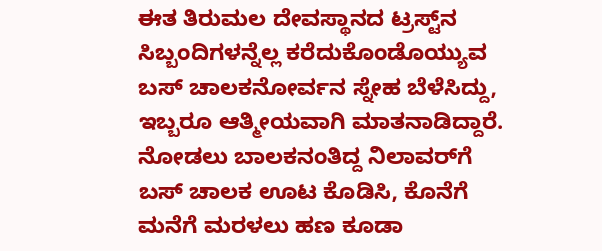ಈತ ತಿರುಮಲ ದೇವಸ್ಥಾನದ ಟ್ರಸ್ಟ್‌ನ ಸಿಬ್ಬಂದಿಗಳನ್ನೆಲ್ಲ ಕರೆದುಕೊಂಡೊಯ್ಯುವ ಬಸ್‌ ಚಾಲಕನೋರ್ವನ ಸ್ನೇಹ ಬೆಳೆಸಿದ್ದು, ಇಬ್ಬರೂ ಆತ್ಮೀಯವಾಗಿ ಮಾತನಾಡಿದ್ದಾರೆ. ನೋಡಲು ಬಾಲಕನಂತಿದ್ದ ನಿಲಾವರ್‌ಗೆ ಬಸ್‌ ಚಾಲಕ ಊಟ ಕೊಡಿಸಿ, ಕೊನೆಗೆ ಮನೆಗೆ ಮರಳಲು ಹಣ ಕೂಡಾ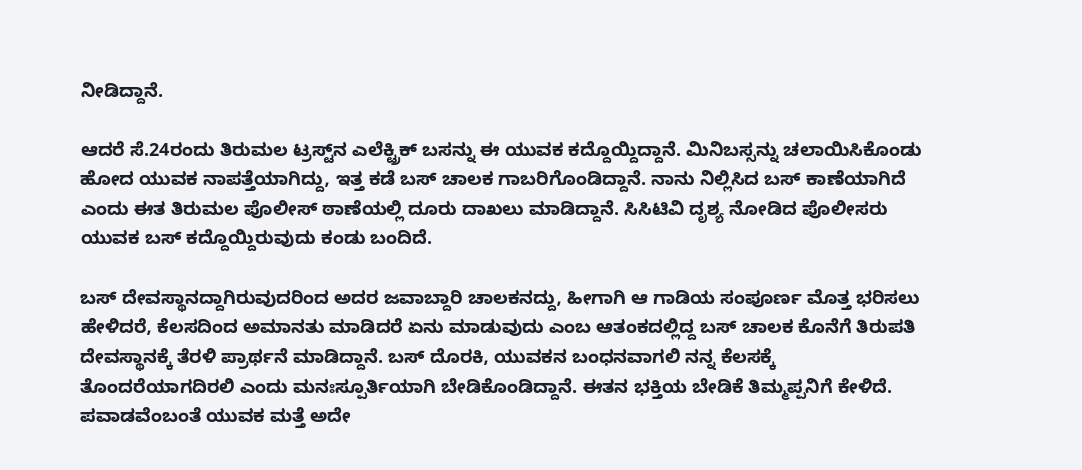ನೀಡಿದ್ದಾನೆ.

ಆದರೆ ಸೆ.24ರಂದು ತಿರುಮಲ ಟ್ರಸ್ಟ್‌ನ ಎಲೆಕ್ಟ್ರಿಕ್‌ ಬಸನ್ನು ಈ ಯುವಕ ಕದ್ದೊಯ್ದಿದ್ದಾನೆ. ಮಿನಿಬಸ್ಸನ್ನು ಚಲಾಯಿಸಿಕೊಂಡು ಹೋದ ಯುವಕ ನಾಪತ್ತೆಯಾಗಿದ್ದು, ಇತ್ತ ಕಡೆ ಬಸ್‌ ಚಾಲಕ ಗಾಬರಿಗೊಂಡಿದ್ದಾನೆ. ನಾನು ನಿಲ್ಲಿಸಿದ ಬಸ್‌ ಕಾಣೆಯಾಗಿದೆ ಎಂದು ಈತ ತಿರುಮಲ ಪೊಲೀಸ್‌ ಠಾಣೆಯಲ್ಲಿ ದೂರು ದಾಖಲು ಮಾಡಿದ್ದಾನೆ. ಸಿಸಿಟಿವಿ ದೃಶ್ಯ ನೋಡಿದ ಪೊಲೀಸರು ಯುವಕ ಬಸ್‌ ಕದ್ದೊಯ್ದಿರುವುದು ಕಂಡು ಬಂದಿದೆ.

ಬಸ್‌ ದೇವಸ್ಥಾನದ್ದಾಗಿರುವುದರಿಂದ ಅದರ ಜವಾಬ್ದಾರಿ ಚಾಲಕನದ್ದು, ಹೀಗಾಗಿ ಆ ಗಾಡಿಯ ಸಂಪೂರ್ಣ ಮೊತ್ತ ಭರಿಸಲು ಹೇಳಿದರೆ, ಕೆಲಸದಿಂದ ಅಮಾನತು ಮಾಡಿದರೆ ಏನು ಮಾಡುವುದು ಎಂಬ ಆತಂಕದಲ್ಲಿದ್ದ ಬಸ್‌ ಚಾಲಕ ಕೊನೆಗೆ ತಿರುಪತಿ ದೇವಸ್ಥಾನಕ್ಕೆ ತೆರಳಿ ಪ್ರಾರ್ಥನೆ ಮಾಡಿದ್ದಾನೆ. ಬಸ್‌ ದೊರಕಿ, ಯುವಕನ ಬಂಧನವಾಗಲಿ ನನ್ನ ಕೆಲಸಕ್ಕೆ ತೊಂದರೆಯಾಗದಿರಲಿ ಎಂದು ಮನಃಸ್ಪೂರ್ತಿಯಾಗಿ ಬೇಡಿಕೊಂಡಿದ್ದಾನೆ. ಈತನ ಭಕ್ತಿಯ ಬೇಡಿಕೆ ತಿಮ್ಮಪ್ಪನಿಗೆ ಕೇಳಿದೆ. ಪವಾಡವೆಂಬಂತೆ ಯುವಕ ಮತ್ತೆ ಅದೇ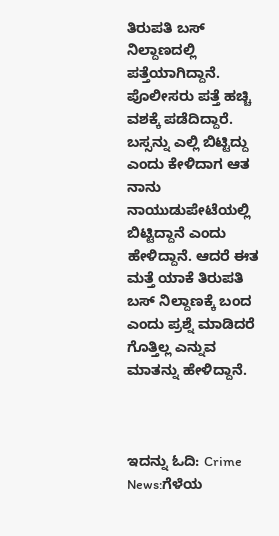ತಿರುಪತಿ ಬಸ್‌ ನಿಲ್ದಾಣದಲ್ಲಿ ಪತ್ತೆಯಾಗಿದ್ದಾನೆ. ಪೊಲೀಸರು ಪತ್ತೆ ಹಚ್ಚಿ ವಶಕ್ಕೆ ಪಡೆದಿದ್ದಾರೆ. ಬಸ್ಸನ್ನು ಎಲ್ಲಿ ಬಿಟ್ಟಿದ್ದು ಎಂದು ಕೇಳಿದಾಗ ಆತ ನಾನು ನಾಯುಡುಪೇಟೆಯಲ್ಲಿ ಬಿಟ್ಟಿದ್ದಾನೆ ಎಂದು ಹೇಳಿದ್ದಾನೆ. ಆದರೆ ಈತ ಮತ್ತೆ ಯಾಕೆ ತಿರುಪತಿ ಬಸ್‌ ನಿಲ್ದಾಣಕ್ಕೆ ಬಂದ ಎಂದು ಪ್ರಶ್ನೆ ಮಾಡಿದರೆ ಗೊತ್ತಿಲ್ಲ ಎನ್ನುವ ಮಾತನ್ನು ಹೇಳಿದ್ದಾನೆ.



ಇದನ್ನು ಓದಿ: Crime News:ಗೆಳೆಯ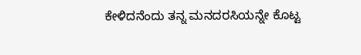ಕೇಳಿದನೆಂದು ತನ್ನ ಮನದರಸಿಯನ್ನೇ ಕೊಟ್ಟ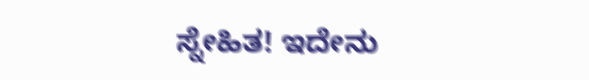ಸ್ನೇಹಿತ! ಇದೇನು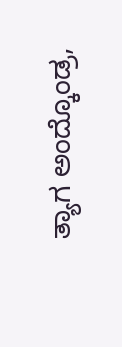ತ್ಯಾಗ ಅಂದ್ಕೊಂಡ್ರ,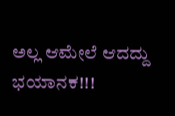ಅಲ್ಲ ಆಮೇಲೆ ಆದದ್ದು ಭಯಾನಕ!!!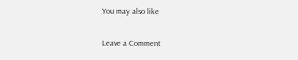You may also like

Leave a Comment